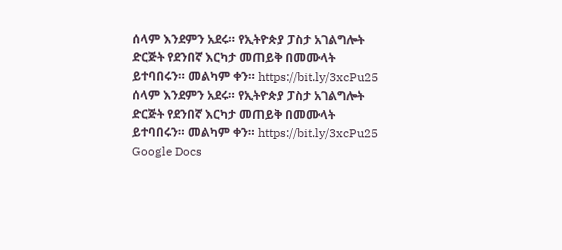ሰላም እንደምን አደሩ። የኢትዮጵያ ፓስታ አገልግሎት ድርጅት የደንበኛ እርካታ መጠይቅ በመሙላት ይተባበሩን። መልካም ቀን። https://bit.ly/3xcPu25
ሰላም እንደምን አደሩ። የኢትዮጵያ ፓስታ አገልግሎት ድርጅት የደንበኛ እርካታ መጠይቅ በመሙላት ይተባበሩን። መልካም ቀን። https://bit.ly/3xcPu25
Google Docs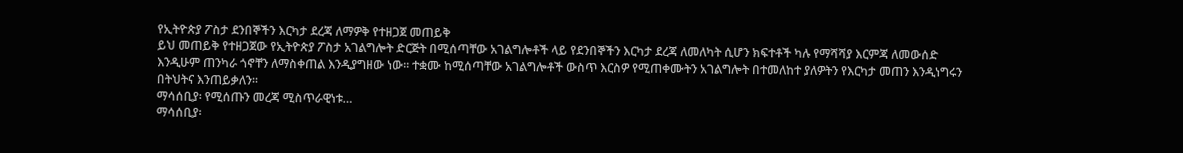የኢትዮጵያ ፖስታ ደንበኞችን እርካታ ደረጃ ለማዎቅ የተዘጋጀ መጠይቅ
ይህ መጠይቅ የተዘጋጀው የኢትዮጵያ ፖስታ አገልግሎት ድርጅት በሚሰጣቸው አገልግሎቶች ላይ የደንበኞችን እርካታ ደረጃ ለመለካት ሲሆን ክፍተቶች ካሉ የማሻሻያ እርምጃ ለመውሰድ እንዲሁም ጠንካራ ጎኖቸን ለማስቀጠል እንዲያግዘው ነው፡፡ ተቋሙ ከሚሰጣቸው አገልግሎቶች ውስጥ እርስዎ የሚጠቀሙትን አገልግሎት በተመለከተ ያለዎትን የእርካታ መጠን እንዲነግሩን በትህትና እንጠይቃለን፡፡
ማሳሰቢያ፡ የሚሰጡን መረጃ ሚስጥራዊነቱ…
ማሳሰቢያ፡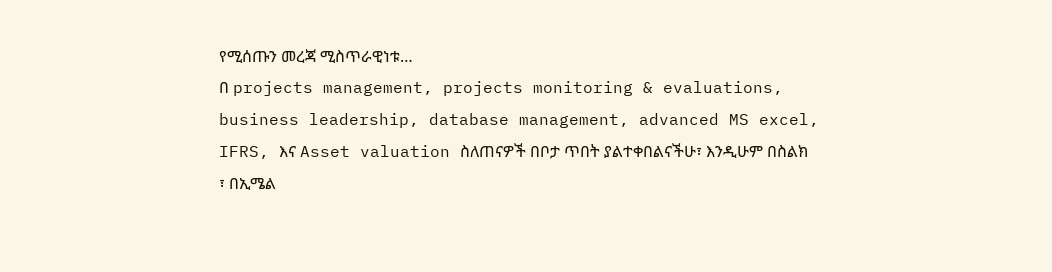የሚሰጡን መረጃ ሚስጥራዊነቱ…
በ projects management, projects monitoring & evaluations, business leadership, database management, advanced MS excel, IFRS, እና Asset valuation ስለጠናዎች በቦታ ጥበት ያልተቀበልናችሁ፣ እንዲሁም በስልክ ፣ በኢሜል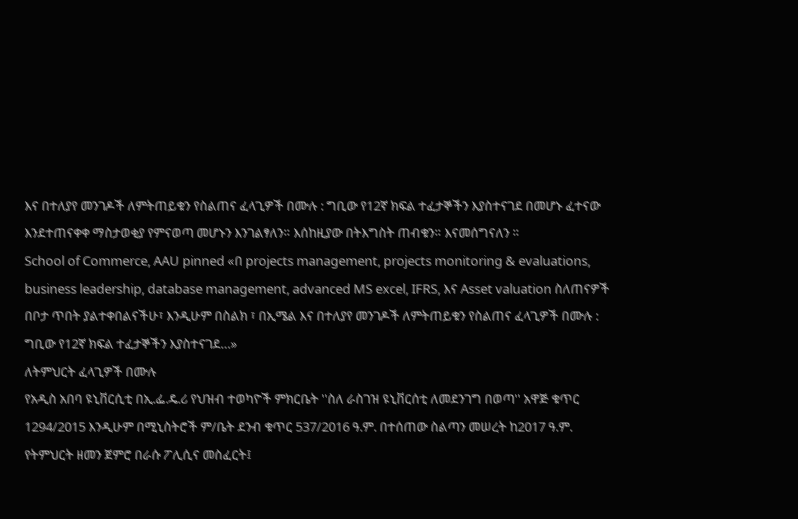እና በተለያየ መንገዶች ለምትጠይቁን የስልጠና ፈላጊዎች በሙሉ : ግቢው የ12ኛ ክፍል ተፈታኞችን እያስተናገደ በመሆኑ ፈተናው እንደተጠናቀቀ ማስታወቂያ የምናወጣ መሆኑን እንገልፃለን። እሰከዚያው በትእግስት ጠብቁን። እናመሰግናለን ።
School of Commerce, AAU pinned «በ projects management, projects monitoring & evaluations, business leadership, database management, advanced MS excel, IFRS, እና Asset valuation ስለጠናዎች በቦታ ጥበት ያልተቀበልናችሁ፣ እንዲሁም በስልክ ፣ በኢሜል እና በተለያየ መንገዶች ለምትጠይቁን የስልጠና ፈላጊዎች በሙሉ : ግቢው የ12ኛ ክፍል ተፈታኞችን እያስተናገደ…»
ለትምህርት ፈላጊዎች በሙሉ
የአዲስ አበባ ዩኒቨርሲቲ በኢ.ፌ.ዴ.ሪ የህዝብ ተወካዮች ምክርቤት ''ስለ ራስገዝ ዩኒቨርሰቲ ለመደንገግ በወጣ'' አዋጅ ቁጥር 1294/2015 እንዲሁም በሚኒስትሮች ም/ቤት ደንብ ቁጥር 537/2016 ዓ.ም. በተሰጠው ስልጣን መሠረት ከ2017 ዓ.ም. የትምህርት ዘመን ጀምሮ በራሱ ፖሊሲና መስፈርት፤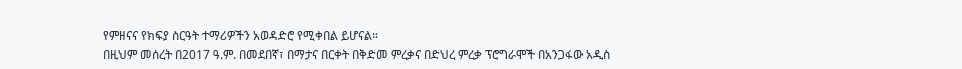የምዘናና የክፍያ ስርዓት ተማሪዎችን አወዳድሮ የሚቀበል ይሆናል።
በዚህም መሰረት በ2017 ዓ.ም. በመደበኛ፣ በማታና በርቀት በቅድመ ምረቃና በድህረ ምረቃ ፕሮግራሞች በአንጋፋው አዲስ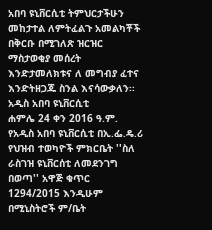አበባ ዩኒቨርሲቲ ትምህርታችሁን መከታተል ለምትፈልጉ አመልካቾች በቅርቡ በሚገለጽ ዝርዝር ማስታወቂያ መሰረት እንድታመለክቱና ለ መግብያ ፈተና እንድትዘጋጁ ስንል እናሳውቃለን፡፡
አዲስ አበባ ዩኒቨርሲቲ
ሐምሌ 24 ቀን 2016 ዓ.ም.
የአዲስ አበባ ዩኒቨርሲቲ በኢ.ፌ.ዴ.ሪ የህዝብ ተወካዮች ምክርቤት ''ስለ ራስገዝ ዩኒቨርሰቲ ለመደንገግ በወጣ'' አዋጅ ቁጥር 1294/2015 እንዲሁም በሚኒስትሮች ም/ቤት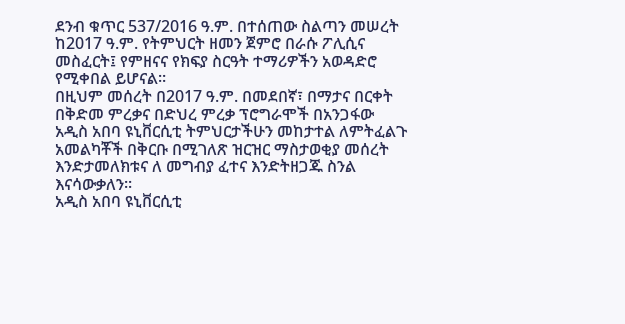ደንብ ቁጥር 537/2016 ዓ.ም. በተሰጠው ስልጣን መሠረት ከ2017 ዓ.ም. የትምህርት ዘመን ጀምሮ በራሱ ፖሊሲና መስፈርት፤ የምዘናና የክፍያ ስርዓት ተማሪዎችን አወዳድሮ የሚቀበል ይሆናል።
በዚህም መሰረት በ2017 ዓ.ም. በመደበኛ፣ በማታና በርቀት በቅድመ ምረቃና በድህረ ምረቃ ፕሮግራሞች በአንጋፋው አዲስ አበባ ዩኒቨርሲቲ ትምህርታችሁን መከታተል ለምትፈልጉ አመልካቾች በቅርቡ በሚገለጽ ዝርዝር ማስታወቂያ መሰረት እንድታመለክቱና ለ መግብያ ፈተና እንድትዘጋጁ ስንል እናሳውቃለን፡፡
አዲስ አበባ ዩኒቨርሲቲ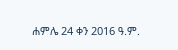ሐምሌ 24 ቀን 2016 ዓ.ም.